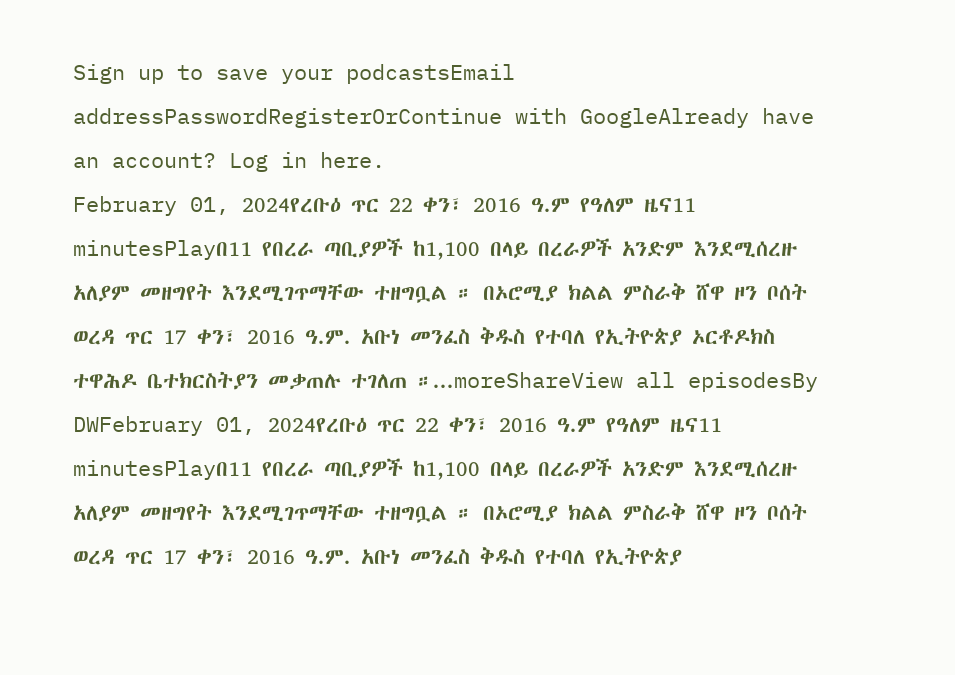Sign up to save your podcastsEmail addressPasswordRegisterOrContinue with GoogleAlready have an account? Log in here.
February 01, 2024የረቡዕ ጥር 22 ቀን፣ 2016 ዓ.ም የዓለም ዜና11 minutesPlayበ11 የበረራ ጣቢያዎች ከ1,100 በላይ በረራዎች አንድም እንደሚሰረዙ አለያም መዘግየት እንደሚገጥማቸው ተዘግቧል ። በኦሮሚያ ክልል ምስራቅ ሸዋ ዞን ቦሰት ወረዳ ጥር 17 ቀን፣ 2016 ዓ.ም. አቡነ መንፈስ ቅዱስ የተባለ የኢትዮጵያ ኦርቶዶክስ ተዋሕዶ ቤተክርስትያን መቃጠሉ ተገለጠ ።...moreShareView all episodesBy DWFebruary 01, 2024የረቡዕ ጥር 22 ቀን፣ 2016 ዓ.ም የዓለም ዜና11 minutesPlayበ11 የበረራ ጣቢያዎች ከ1,100 በላይ በረራዎች አንድም እንደሚሰረዙ አለያም መዘግየት እንደሚገጥማቸው ተዘግቧል ። በኦሮሚያ ክልል ምስራቅ ሸዋ ዞን ቦሰት ወረዳ ጥር 17 ቀን፣ 2016 ዓ.ም. አቡነ መንፈስ ቅዱስ የተባለ የኢትዮጵያ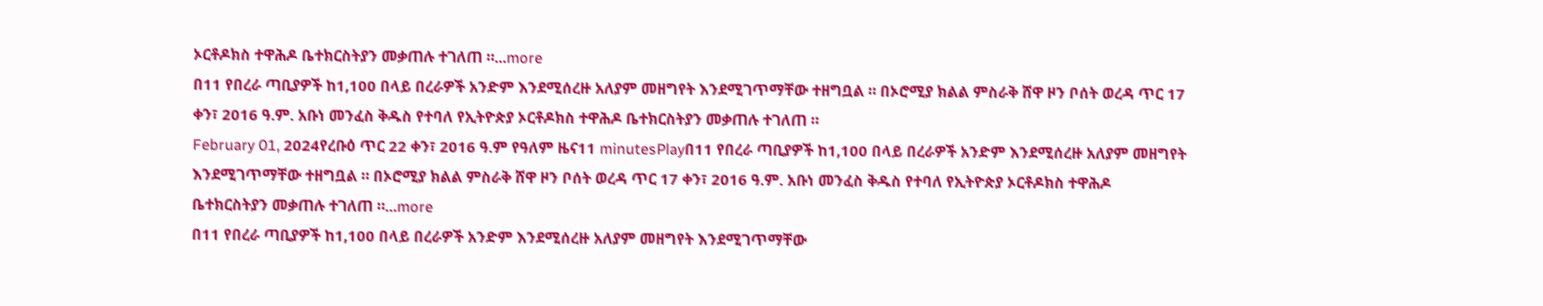ኦርቶዶክስ ተዋሕዶ ቤተክርስትያን መቃጠሉ ተገለጠ ።...more
በ11 የበረራ ጣቢያዎች ከ1,100 በላይ በረራዎች አንድም እንደሚሰረዙ አለያም መዘግየት እንደሚገጥማቸው ተዘግቧል ። በኦሮሚያ ክልል ምስራቅ ሸዋ ዞን ቦሰት ወረዳ ጥር 17 ቀን፣ 2016 ዓ.ም. አቡነ መንፈስ ቅዱስ የተባለ የኢትዮጵያ ኦርቶዶክስ ተዋሕዶ ቤተክርስትያን መቃጠሉ ተገለጠ ።
February 01, 2024የረቡዕ ጥር 22 ቀን፣ 2016 ዓ.ም የዓለም ዜና11 minutesPlayበ11 የበረራ ጣቢያዎች ከ1,100 በላይ በረራዎች አንድም እንደሚሰረዙ አለያም መዘግየት እንደሚገጥማቸው ተዘግቧል ። በኦሮሚያ ክልል ምስራቅ ሸዋ ዞን ቦሰት ወረዳ ጥር 17 ቀን፣ 2016 ዓ.ም. አቡነ መንፈስ ቅዱስ የተባለ የኢትዮጵያ ኦርቶዶክስ ተዋሕዶ ቤተክርስትያን መቃጠሉ ተገለጠ ።...more
በ11 የበረራ ጣቢያዎች ከ1,100 በላይ በረራዎች አንድም እንደሚሰረዙ አለያም መዘግየት እንደሚገጥማቸው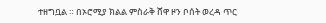ተዘግቧል ። በኦሮሚያ ክልል ምስራቅ ሸዋ ዞን ቦሰት ወረዳ ጥር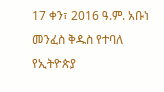17 ቀን፣ 2016 ዓ.ም. አቡነ መንፈስ ቅዱስ የተባለ የኢትዮጵያ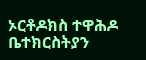ኦርቶዶክስ ተዋሕዶ ቤተክርስትያን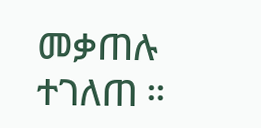መቃጠሉ ተገለጠ ።